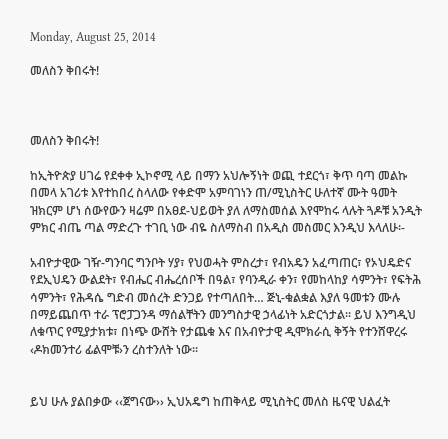Monday, August 25, 2014

መለስን ቅበሩት!



መለስን ቅበሩት!

ከኢትዮጵያ ሀገሬ የደቀቀ ኢኮኖሚ ላይ በማን አህሎኝነት ወጪ ተደርጎ፣ ቅጥ ባጣ መልኩ በመላ አገሪቱ እየተከበረ ስላለው የቀድሞ አምባገነን ጠ/ሚኒስትር ሁለተኛ ሙት ዓመት ዝክርም ሆነ ሰውየውን ዛሬም በአፀደ-ህይወት ያለ ለማስመሰል እየሞከሩ ላሉት ጓዶቹ አንዲት ምክር ብጤ ጣል ማድረጉ ተገቢ ነው ብዬ ስለማስብ በአዲስ መስመር እንዲህ እላለሁ፡-

አብዮታዊው ገዥ-ግንባር ግንቦት ሃያ፣ የህወሓት ምስረታ፣ የብአዴን አፈጣጠር፣ የኦህዴድና የደኢህዴን ውልደት፣ የብሔር ብሔረሰቦች በዓል፣ የባንዲራ ቀን፣ የመከላከያ ሳምንት፣ የፍትሕ ሳምንት፣ የሕዳሴ ግድብ መሰረት ድንጋይ የተጣለበት… ጅኒ-ቁልቋል እያለ ዓመቱን ሙሉ በማይጨበጥ ተራ ፕሮፓጋንዳ ማሰልቸትን መንግስታዊ ኃላፊነት አድርጎታል፡፡ ይህ እንግዲህ ለቁጥር የሚያታክቱ፣ በነጭ ውሸት የታጨቁ እና በአብዮታዊ ዲሞክራሲ ቅኝት የተንሸዋረሩ ‹ዶክመንተሪ ፊልሞቹ›ን ረስተንለት ነው፡፡


ይህ ሁሉ ያልበቃው ‹‹ጀግናው›› ኢህአዴግ ከጠቅላይ ሚኒስትር መለስ ዜናዊ ህልፈት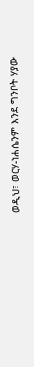ወዲህ፣ ወርሃ-ነሐሴንም እንደ ግንቦት ሃያው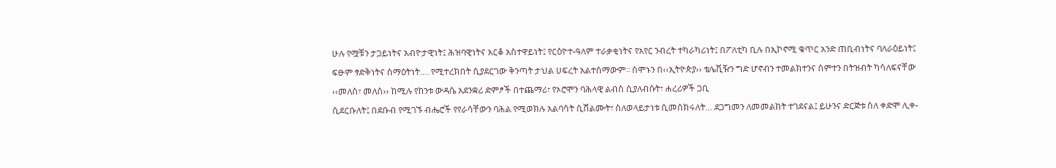ሁሉ የሟቹን ታጋይነትና አብዮታዊነት፤ ሕዝባዊነትና አርቆ አስተዋይነት፤ የርዕዮተ-ዓለም ተራቃቂነትና የአየር ንብረት ተካራካሪነት፤ በፖለቲካ ቢሉ በኢኮኖሚ ቁጥር አንድ ጠቢብነትና ባለራዕይነት፤ ፍፁም ፃድቅነትና ሰማዕትነት…. የሚተረክበት ሲያደርገው ቅንጣት ታህል ሀፍረት አልተሰማውም፡፡ ሰሞኑን በ‹‹ኢትዮጵያ›› ቴሌቪዥን ግድ ሆኖብን ተመልክተንና ሰምተን በትዝብት ካሳለፍናቸው
‹‹መለስ፣ መለስ›› ከሚሉ የከንቱ ውዳሴ አደንቋሪ ድምፆች በተጨማሪ፣ የኦሮሞን ባሕላዊ ልብስ ሲያለብሱት፣ ሐረሪዎች ጋቢ
ሲደርቡለት፤ በደቡብ የሚገኙ ብሔሮች የየራሳቸውን ባሕል የሚወክሉ አልባሳት ሲሸልሙት፣ ስለወላይታነቱ ሲመሰክሩለት… ደጋግመን ለመመልከት ተገደናል፤ ይሁንና ድርጅቱ ስለ ቀድሞ ሊቀ-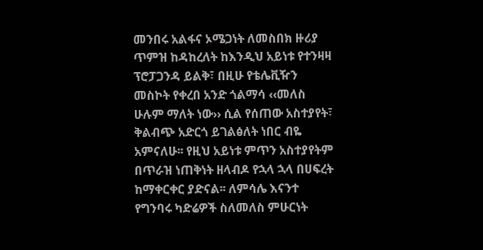መንበሩ አልፋና ኦሜጋነት ለመስበክ ዙሪያ ጥምዝ ከዳከረለት ከእንዲህ አይነቱ የተንዛዛ ፕሮፓጋንዳ ይልቅ፣ በዚሁ የቴሌቪዥን መስኮት የቀረበ አንድ ጎልማሳ ‹‹መለስ ሁሉም ማለት ነው›› ሲል የሰጠው አስተያየት፣ ቅልብጭ አድርጎ ይገልፅለት ነበር ብዬ አምናለሁ፡፡ የዚህ አይነቱ ምጥን አስተያየትም በጥራዝ ነጠቅነት ዘላብዶ የኋላ ኋላ በሀፍረት ከማቀርቀር ያድናል፡፡ ለምሳሌ እናንተ የግንባሩ ካድሬዎች ስለመለስ ምሁርነት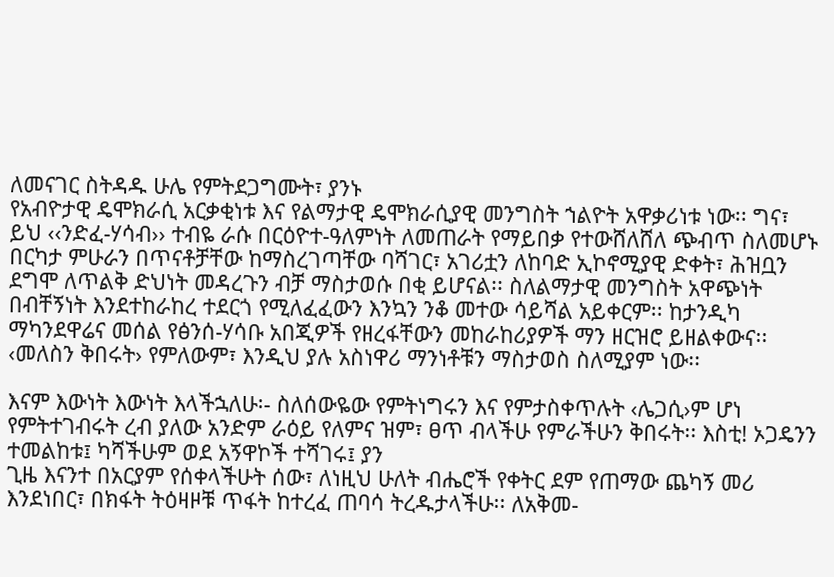ለመናገር ስትዳዱ ሁሌ የምትደጋግሙት፣ ያንኑ
የአብዮታዊ ዴሞክራሲ አርቃቂነቱ እና የልማታዊ ዴሞክራሲያዊ መንግስት ኀልዮት አዋቃሪነቱ ነው፡፡ ግና፣ ይህ ‹‹ንድፈ-ሃሳብ›› ተብዬ ራሱ በርዕዮተ-ዓለምነት ለመጠራት የማይበቃ የተውሸለሸለ ጭብጥ ስለመሆኑ በርካታ ምሁራን በጥናቶቻቸው ከማስረገጣቸው ባሻገር፣ አገሪቷን ለከባድ ኢኮኖሚያዊ ድቀት፣ ሕዝቧን ደግሞ ለጥልቅ ድህነት መዳረጉን ብቻ ማስታወሱ በቂ ይሆናል፡፡ ስለልማታዊ መንግስት አዋጭነት በብቸኝነት እንደተከራከረ ተደርጎ የሚለፈፈውን እንኳን ንቆ መተው ሳይሻል አይቀርም፡፡ ከታንዲካ ማካንደዋሬና መሰል የፅንሰ-ሃሳቡ አበጂዎች የዘረፋቸውን መከራከሪያዎች ማን ዘርዝሮ ይዘልቀውና፡፡ ‹መለስን ቅበሩት› የምለውም፣ እንዲህ ያሉ አስነዋሪ ማንነቶቹን ማስታወስ ስለሚያም ነው፡፡

እናም እውነት እውነት እላችኋለሁ፡- ስለሰውዬው የምትነግሩን እና የምታስቀጥሉት ‹ሌጋሲ›ም ሆነ የምትተገብሩት ረብ ያለው አንድም ራዕይ የለምና ዝም፣ ፀጥ ብላችሁ የምራችሁን ቅበሩት፡፡ እስቲ! ኦጋዴንን ተመልከቱ፤ ካሻችሁም ወደ አኝዋኮች ተሻገሩ፤ ያን
ጊዜ እናንተ በአርያም የሰቀላችሁት ሰው፣ ለነዚህ ሁለት ብሔሮች የቀትር ደም የጠማው ጨካኝ መሪ እንደነበር፣ በክፋት ትዕዛዞቹ ጥፋት ከተረፈ ጠባሳ ትረዱታላችሁ፡፡ ለአቅመ-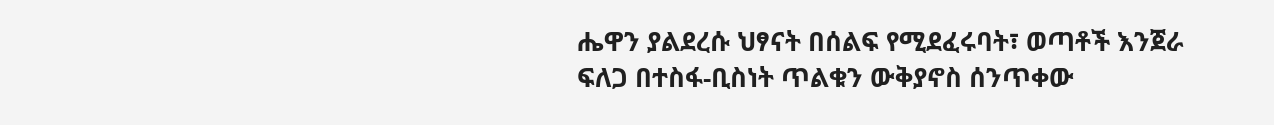ሔዋን ያልደረሱ ህፃናት በሰልፍ የሚደፈሩባት፣ ወጣቶች እንጀራ ፍለጋ በተስፋ-ቢስነት ጥልቁን ውቅያኖስ ሰንጥቀው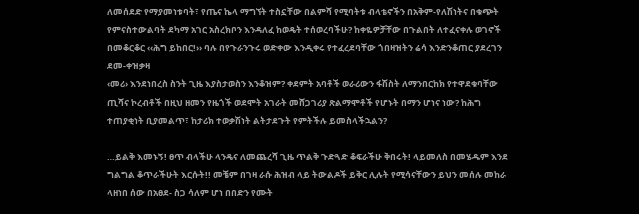ለመሰደድ የማያመነቱባት፣ የጤና ኬላ ማግኘት ተስኗቸው በልምሻ የሚባትቱ ብላቴኖችን በአቅም-የለሽነትና በቁጭት የምናስተውልባት ደካማ አገር አስረክቦን እንዳለፈ ከወዴት ተሰወረባችሁ? ከቀዬዎቻቸው በጉልበት ለተፈናቀሉ ወገኖች በመቆርቆር ‹‹ሕግ ይከበር!›› ባሉ በየጉራንጉሩ ወድቀው እንዲቀሩ የተፈረደባቸው ጎበዛዝትን ሬሳ እንድንቆጠር ያደረገን ደመ-ቀዝቃዛ
‹መሪ› እንደነበረስ ስንት ጊዜ እያስታወስን እንቆዝም? ቀደምት አባቶች ወራሪውን ፋሽስት ለማንበርከክ የተዋደቁባቸው ጢሻና ኮረብቶች በዚህ ዘመን የዜጎች ወደሞት አገራት መሸጋገሪያ ጽልማሞቶች የሆኑት በማን ሆነና ነው? ከሕግ ተጠያቂነት ቢያመልጥ፣ ከታሪክ ተወቃሽነት ልትታደጉት የምትችሉ ይመስላችኋልን?

…ይልቅ እመኑኝ! ፀጥ ብላችሁ ላንዴና ለመጨረሻ ጊዜ ጥልቅ ጉድጓድ ቆፍራችሁ ቅበሩት! ላይመለስ በመሄዱም እንደ ግልግል ቆጥራችሁት እርሱት!! መቼም በገዛ ራሱ ሕዝብ ላይ ትውልዶች ይቅር ሊሉት የሚሳናቸውን ይህን መሰሉ መከራ ላዘነበ ሰው በአፀደ- ስጋ ሳለም ሆነ በበድን የሙት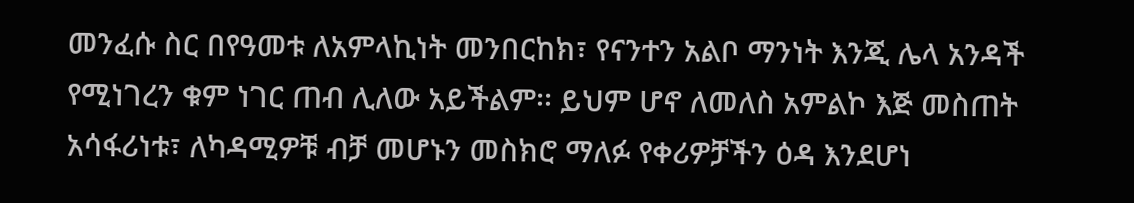መንፈሱ ስር በየዓመቱ ለአምላኪነት መንበርከክ፣ የናንተን አልቦ ማንነት እንጂ ሌላ አንዳች የሚነገረን ቁም ነገር ጠብ ሊለው አይችልም፡፡ ይህም ሆኖ ለመለስ አምልኮ እጅ መስጠት አሳፋሪነቱ፣ ለካዳሚዎቹ ብቻ መሆኑን መስክሮ ማለፉ የቀሪዎቻችን ዕዳ እንደሆነ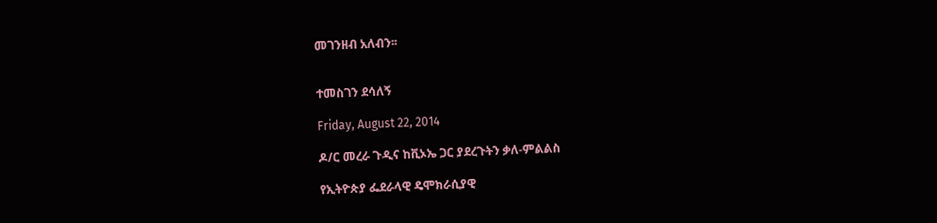መገንዘብ አለብን፡፡


ተመስገን ደሳለኝ

Friday, August 22, 2014

ዶ/ር መረራ ጉዲና ከቪኦኤ ጋር ያደረጉትን ቃለ-ምልልስ

የኢትዮጵያ ፌደራላዊ ዴሞክራሲያዊ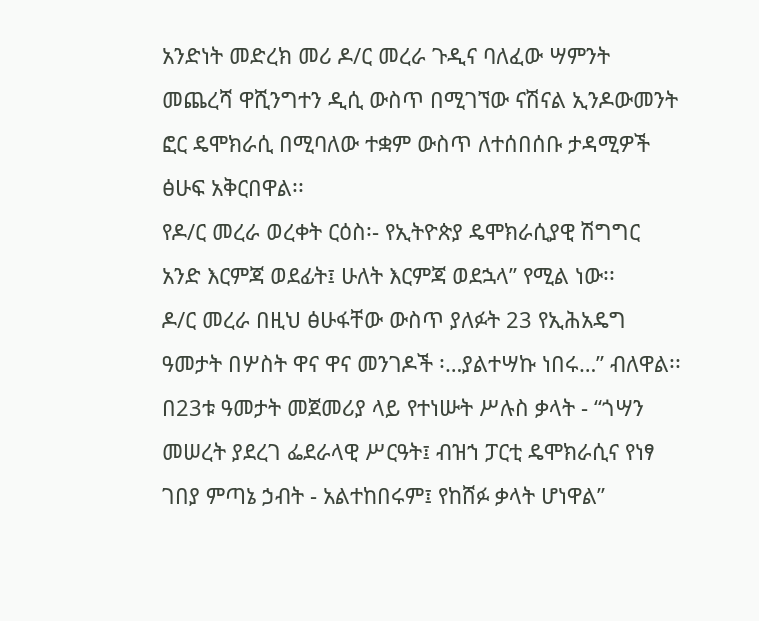አንድነት መድረክ መሪ ዶ/ር መረራ ጉዲና ባለፈው ሣምንት መጨረሻ ዋሺንግተን ዲሲ ውስጥ በሚገኘው ናሽናል ኢንዶውመንት ፎር ዴሞክራሲ በሚባለው ተቋም ውስጥ ለተሰበሰቡ ታዳሚዎች ፅሁፍ አቅርበዋል፡፡
የዶ/ር መረራ ወረቀት ርዕስ፡- የኢትዮጵያ ዴሞክራሲያዊ ሽግግር አንድ እርምጃ ወደፊት፤ ሁለት እርምጃ ወደኋላ” የሚል ነው፡፡
ዶ/ር መረራ በዚህ ፅሁፋቸው ውስጥ ያለፉት 23 የኢሕአዴግ ዓመታት በሦስት ዋና ዋና መንገዶች ፡…ያልተሣኩ ነበሩ…” ብለዋል፡፡
በ23ቱ ዓመታት መጀመሪያ ላይ የተነሡት ሥሉስ ቃላት - “ጎሣን መሠረት ያደረገ ፌደራላዊ ሥርዓት፤ ብዝኀ ፓርቲ ዴሞክራሲና የነፃ ገበያ ምጣኔ ኃብት - አልተከበሩም፤ የከሸፉ ቃላት ሆነዋል”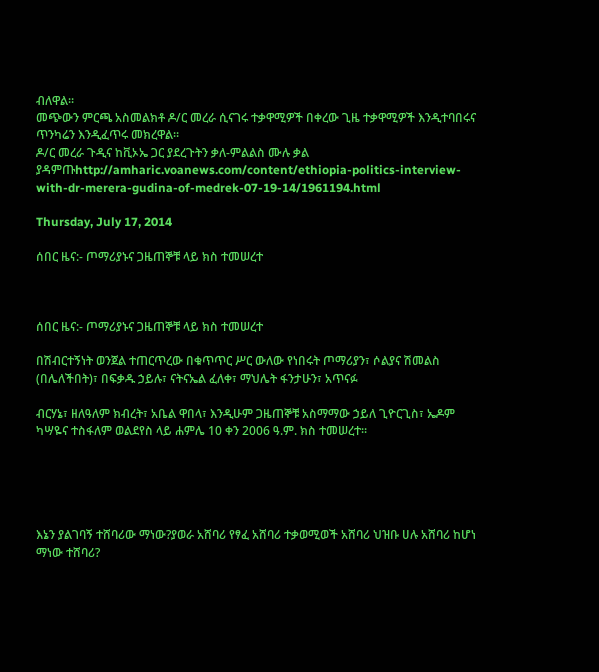ብለዋል፡፡
መጭውን ምርጫ አስመልክቶ ዶ/ር መረራ ሲናገሩ ተቃዋሚዎች በቀረው ጊዜ ተቃዋሚዎች እንዲተባበሩና ጥንካሬን እንዲፈጥሩ መክረዋል፡፡
ዶ/ር መረራ ጉዲና ከቪኦኤ ጋር ያደረጉትን ቃለ-ምልልስ ሙሉ ቃል ያዳምጡhttp://amharic.voanews.com/content/ethiopia-politics-interview-with-dr-merera-gudina-of-medrek-07-19-14/1961194.html

Thursday, July 17, 2014

ሰበር ዜና:- ጦማሪያኑና ጋዜጠኞቹ ላይ ክስ ተመሠረተ



ሰበር ዜና:- ጦማሪያኑና ጋዜጠኞቹ ላይ ክስ ተመሠረተ

በሽብርተኝነት ወንጀል ተጠርጥረው በቁጥጥር ሥር ውለው የነበሩት ጦማሪያን፣ ሶልያና ሽመልስ (በሌለችበት)፣ በፍቃዱ ኃይሉ፣ ናትናኤል ፈለቀ፣ ማህሌት ፋንታሁን፣ አጥናፉ

ብርሃኔ፣ ዘለዓለም ክብረት፣ አቤል ዋበላ፣ እንዲሁም ጋዜጠኞቹ አስማማው ኃይለ ጊዮርጊስ፣ ኤዶም ካሣዬና ተስፋለም ወልደየስ ላይ ሐምሌ 10 ቀን 2006 ዓ.ም. ክስ ተመሠረተ፡፡





እኔን ያልገባኝ ተሸባሪው ማነው?ያወራ አሸባሪ የፃፈ አሸባሪ ተቃወሚወች አሸባሪ ህዝቡ ሀሉ አሸባሪ ከሆነ ማነው ተሸባሪ?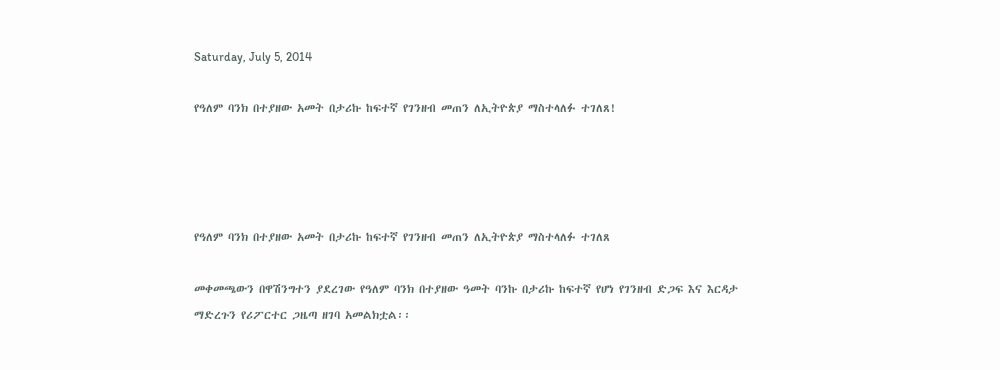Saturday, July 5, 2014

የዓለም ባንክ በተያዘው አመት በታሪኩ ከፍተኛ የገንዘብ መጠን ለኢትዮጵያ ማስተላለፉ ተገለጸ!




የዓለም ባንክ በተያዘው አመት በታሪኩ ከፍተኛ የገንዘብ መጠን ለኢትዮጵያ ማስተላለፉ ተገለጸ

መቀመጫውን በዋሽንግተን ያደረገው የዓለም ባንክ በተያዘው ዓመት ባንኩ በታሪኩ ከፍተኛ የሆነ የገንዘብ ድጋፍ እና እርዳታ ማድረጉን የሪፖርተር ጋዜጣ ዘገባ አመልክቷል፡፡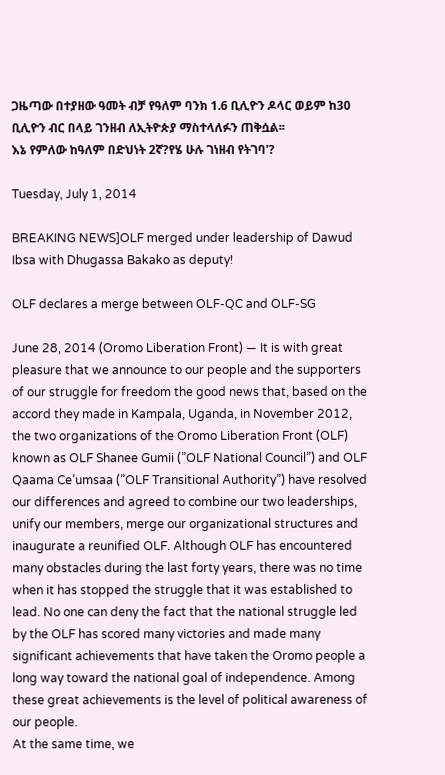ጋዜጣው በተያዘው ዓመት ብቻ የዓለም ባንክ 1.6 ቢሊዮን ዶላር ወይም ከ30 ቢሊዮን ብር በላይ ገንዘብ ለኢትዮጵያ ማስተላለፉን ጠቅሷል፡፡
እኔ የምለው ከዓለም በድህነት 2ኛ?የሄ ሁሉ ገነዘብ የትገባ'?

Tuesday, July 1, 2014

BREAKING NEWS]OLF merged under leadership of Dawud Ibsa with Dhugassa Bakako as deputy!

OLF declares a merge between OLF-QC and OLF-SG

June 28, 2014 (Oromo Liberation Front) — It is with great pleasure that we announce to our people and the supporters of our struggle for freedom the good news that, based on the accord they made in Kampala, Uganda, in November 2012, the two organizations of the Oromo Liberation Front (OLF) known as OLF Shanee Gumii (”OLF National Council”) and OLF Qaama Ce’umsaa (”OLF Transitional Authority”) have resolved our differences and agreed to combine our two leaderships, unify our members, merge our organizational structures and inaugurate a reunified OLF. Although OLF has encountered many obstacles during the last forty years, there was no time when it has stopped the struggle that it was established to lead. No one can deny the fact that the national struggle led by the OLF has scored many victories and made many significant achievements that have taken the Oromo people a long way toward the national goal of independence. Among these great achievements is the level of political awareness of our people.
At the same time, we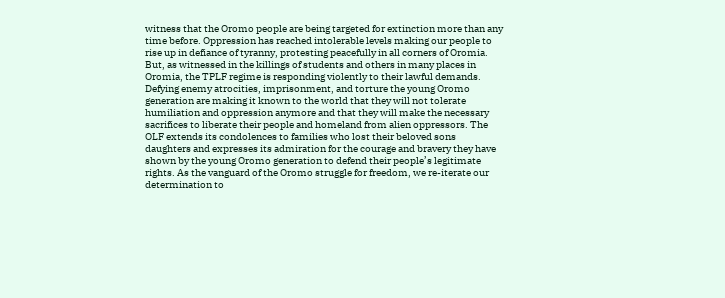witness that the Oromo people are being targeted for extinction more than any time before. Oppression has reached intolerable levels making our people to rise up in defiance of tyranny, protesting peacefully in all corners of Oromia. But, as witnessed in the killings of students and others in many places in Oromia, the TPLF regime is responding violently to their lawful demands. Defying enemy atrocities, imprisonment, and torture the young Oromo generation are making it known to the world that they will not tolerate humiliation and oppression anymore and that they will make the necessary sacrifices to liberate their people and homeland from alien oppressors. The OLF extends its condolences to families who lost their beloved sons daughters and expresses its admiration for the courage and bravery they have shown by the young Oromo generation to defend their people’s legitimate rights. As the vanguard of the Oromo struggle for freedom, we re-iterate our determination to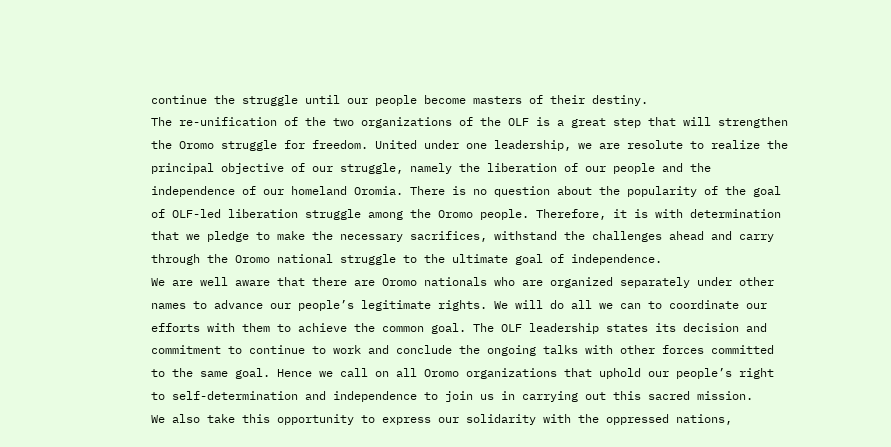continue the struggle until our people become masters of their destiny.
The re-unification of the two organizations of the OLF is a great step that will strengthen the Oromo struggle for freedom. United under one leadership, we are resolute to realize the principal objective of our struggle, namely the liberation of our people and the independence of our homeland Oromia. There is no question about the popularity of the goal of OLF-led liberation struggle among the Oromo people. Therefore, it is with determination that we pledge to make the necessary sacrifices, withstand the challenges ahead and carry through the Oromo national struggle to the ultimate goal of independence.
We are well aware that there are Oromo nationals who are organized separately under other names to advance our people’s legitimate rights. We will do all we can to coordinate our efforts with them to achieve the common goal. The OLF leadership states its decision and commitment to continue to work and conclude the ongoing talks with other forces committed to the same goal. Hence we call on all Oromo organizations that uphold our people’s right to self-determination and independence to join us in carrying out this sacred mission.
We also take this opportunity to express our solidarity with the oppressed nations,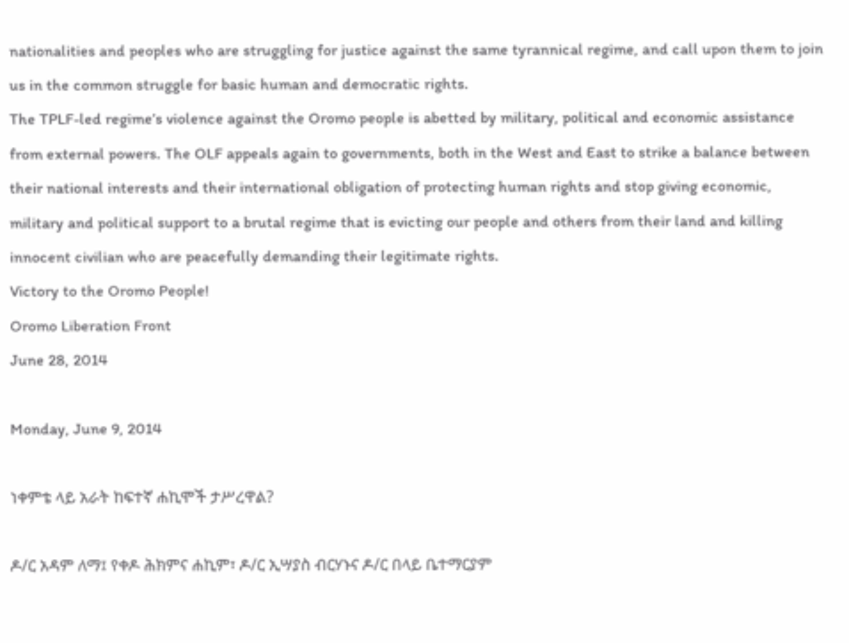nationalities and peoples who are struggling for justice against the same tyrannical regime, and call upon them to join us in the common struggle for basic human and democratic rights.
The TPLF-led regime’s violence against the Oromo people is abetted by military, political and economic assistance from external powers. The OLF appeals again to governments, both in the West and East to strike a balance between their national interests and their international obligation of protecting human rights and stop giving economic, military and political support to a brutal regime that is evicting our people and others from their land and killing innocent civilian who are peacefully demanding their legitimate rights.
Victory to the Oromo People!
Oromo Liberation Front
June 28, 2014

Monday, June 9, 2014

ነቀምቴ ላይ አራት ከፍተኛ ሐኪሞች ታሥረዋል?

ዶ/ር አዳም ለማ፤ የቀዶ ሕክምና ሐኪም፣ ዶ/ር ኢሣያስ ብርሃኑና ዶ/ር በላይ ቤተማርያም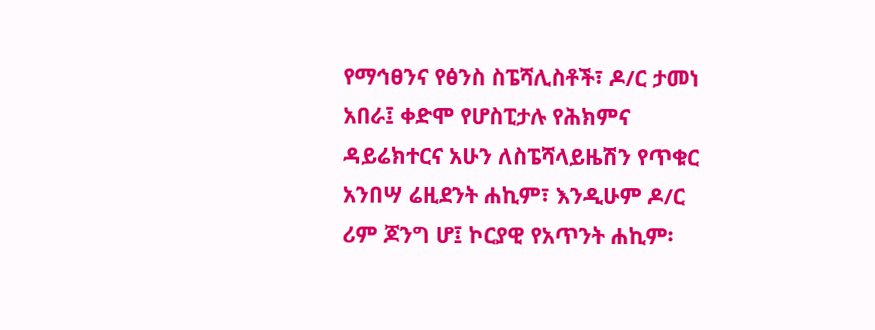የማኅፀንና የፅንስ ስፔሻሊስቶች፣ ዶ/ር ታመነ አበራ፤ ቀድሞ የሆስፒታሉ የሕክምና ዳይሬክተርና አሁን ለስፔሻላይዜሽን የጥቁር አንበሣ ሬዚደንት ሐኪም፣ እንዲሁም ዶ/ር ሪም ጆንግ ሆ፤ ኮርያዊ የአጥንት ሐኪም፡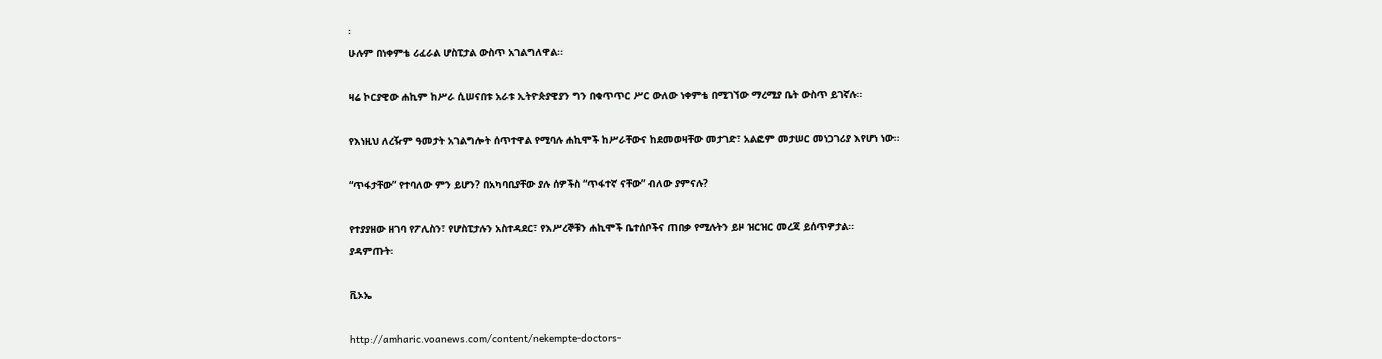፡
ሁሉም በነቀምቴ ሪፈራል ሆስፒታል ውስጥ አገልግለዋል፡፡

ዛሬ ኮርያዊው ሐኪም ከሥራ ሲሠናበቱ አራቱ ኢትዮጵያዊያን ግን በቁጥጥር ሥር ውለው ነቀምቴ በሚገኘው ማረሚያ ቤት ውስጥ ይገኛሉ፡፡

የእነዚህ ለረዥም ዓመታት አገልግሎት ሰጥተዋል የሚባሉ ሐኪሞች ከሥራቸውና ከደመወዛቸው መታገድ፣ አልፎም መታሠር መነጋገሪያ እየሆነ ነው፡፡

“ጥፋታቸው” የተባለው ምን ይሆን? በአካባቢያቸው ያሉ ሰዎችስ “ጥፋተኛ ናቸው” ብለው ያምናሉ?

የተያያዘው ዘገባ የፖሊስን፣ የሆስፒታሉን አስተዳደር፣ የእሥረኞቹን ሐኪሞች ቤተሰቦችና ጠበቃ የሚሉትን ይዞ ዝርዝር መረጃ ይሰጥዎታል፡፡
ያዳምጡት፡

ቪኦኤ

http://amharic.voanews.com/content/nekempte-doctors-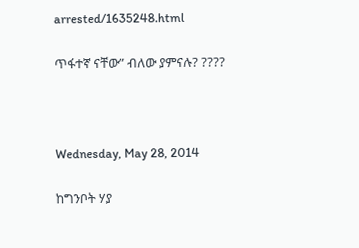arrested/1635248.html

ጥፋተኛ ናቸው” ብለው ያምናሉ? ????



Wednesday, May 28, 2014

ከግንቦት ሃያ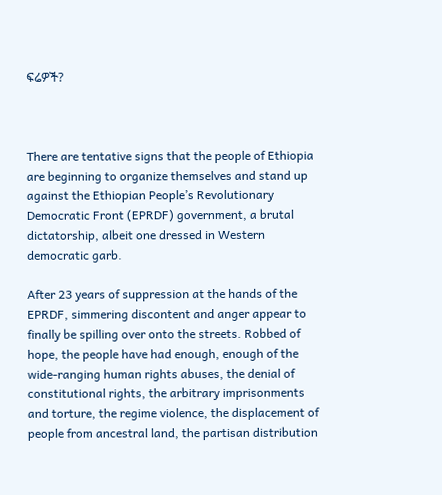ፍሬዎች?



There are tentative signs that the people of Ethiopia are beginning to organize themselves and stand up against the Ethiopian People’s Revolutionary Democratic Front (EPRDF) government, a brutal dictatorship, albeit one dressed in Western democratic garb.

After 23 years of suppression at the hands of the EPRDF, simmering discontent and anger appear to finally be spilling over onto the streets. Robbed of hope, the people have had enough, enough of the wide-ranging human rights abuses, the denial of constitutional rights, the arbitrary imprisonments and torture, the regime violence, the displacement of people from ancestral land, the partisan distribution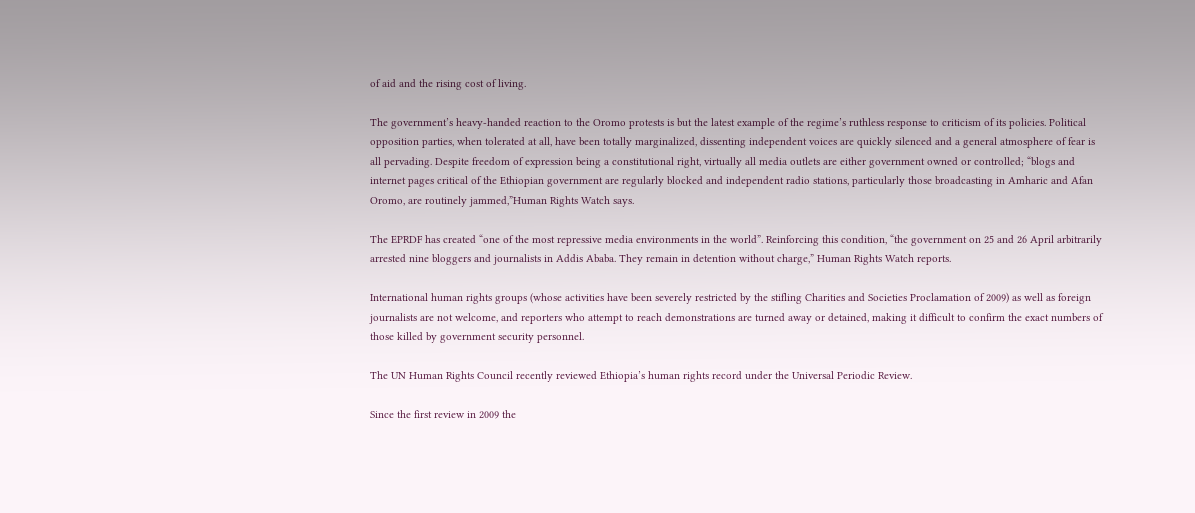of aid and the rising cost of living.

The government’s heavy-handed reaction to the Oromo protests is but the latest example of the regime’s ruthless response to criticism of its policies. Political opposition parties, when tolerated at all, have been totally marginalized, dissenting independent voices are quickly silenced and a general atmosphere of fear is all pervading. Despite freedom of expression being a constitutional right, virtually all media outlets are either government owned or controlled; “blogs and internet pages critical of the Ethiopian government are regularly blocked and independent radio stations, particularly those broadcasting in Amharic and Afan Oromo, are routinely jammed,”Human Rights Watch says.

The EPRDF has created “one of the most repressive media environments in the world”. Reinforcing this condition, “the government on 25 and 26 April arbitrarily arrested nine bloggers and journalists in Addis Ababa. They remain in detention without charge,” Human Rights Watch reports.

International human rights groups (whose activities have been severely restricted by the stifling Charities and Societies Proclamation of 2009) as well as foreign journalists are not welcome, and reporters who attempt to reach demonstrations are turned away or detained, making it difficult to confirm the exact numbers of those killed by government security personnel.

The UN Human Rights Council recently reviewed Ethiopia’s human rights record under the Universal Periodic Review.

Since the first review in 2009 the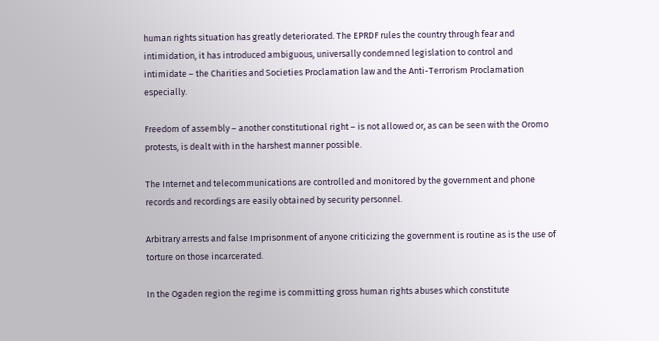human rights situation has greatly deteriorated. The EPRDF rules the country through fear and intimidation, it has introduced ambiguous, universally condemned legislation to control and intimidate – the Charities and Societies Proclamation law and the Anti-Terrorism Proclamation especially.

Freedom of assembly – another constitutional right – is not allowed or, as can be seen with the Oromo protests, is dealt with in the harshest manner possible.

The Internet and telecommunications are controlled and monitored by the government and phone records and recordings are easily obtained by security personnel.

Arbitrary arrests and false Imprisonment of anyone criticizing the government is routine as is the use of torture on those incarcerated.

In the Ogaden region the regime is committing gross human rights abuses which constitute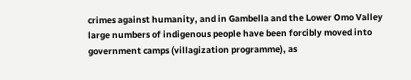crimes against humanity, and in Gambella and the Lower Omo Valley large numbers of indigenous people have been forcibly moved into government camps (villagization programme), as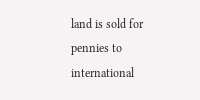land is sold for pennies to international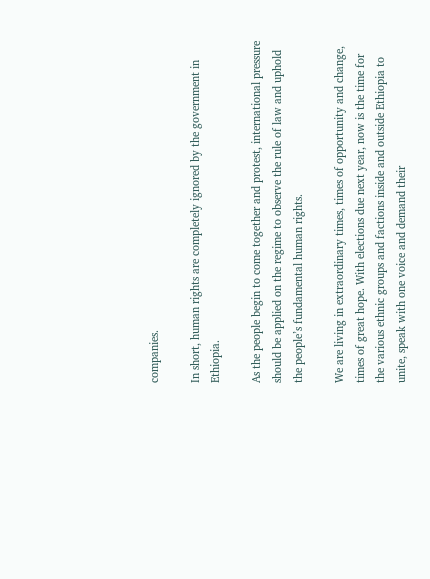companies.

In short, human rights are completely ignored by the government in Ethiopia.

As the people begin to come together and protest, international pressure should be applied on the regime to observe the rule of law and uphold the people’s fundamental human rights.

We are living in extraordinary times, times of opportunity and change, times of great hope. With elections due next year, now is the time for the various ethnic groups and factions inside and outside Ethiopia to unite, speak with one voice and demand their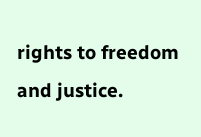rights to freedom and justice.